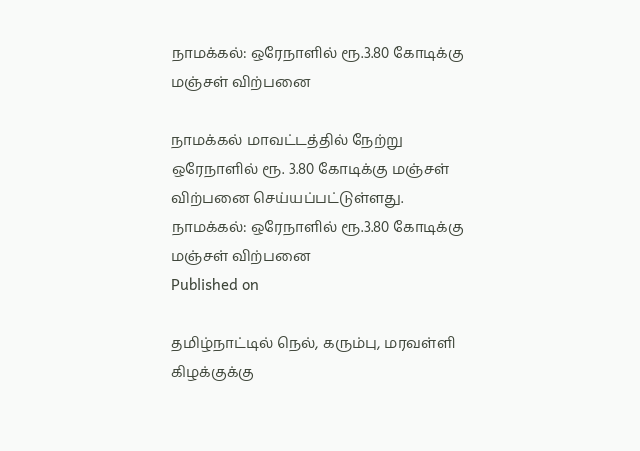நாமக்கல்: ஒரேநாளில் ரூ.3.80 கோடிக்கு மஞ்சள் விற்பனை

நாமக்கல் மாவட்டத்தில் நேற்று ஒரேநாளில் ரூ. 3.80 கோடிக்கு மஞ்சள் விற்பனை செய்யப்பட்டுள்ளது.
நாமக்கல்: ஒரேநாளில் ரூ.3.80 கோடிக்கு மஞ்சள் விற்பனை
Published on

தமிழ்நாட்டில் நெல், கரும்பு, மரவள்ளி கிழக்குக்கு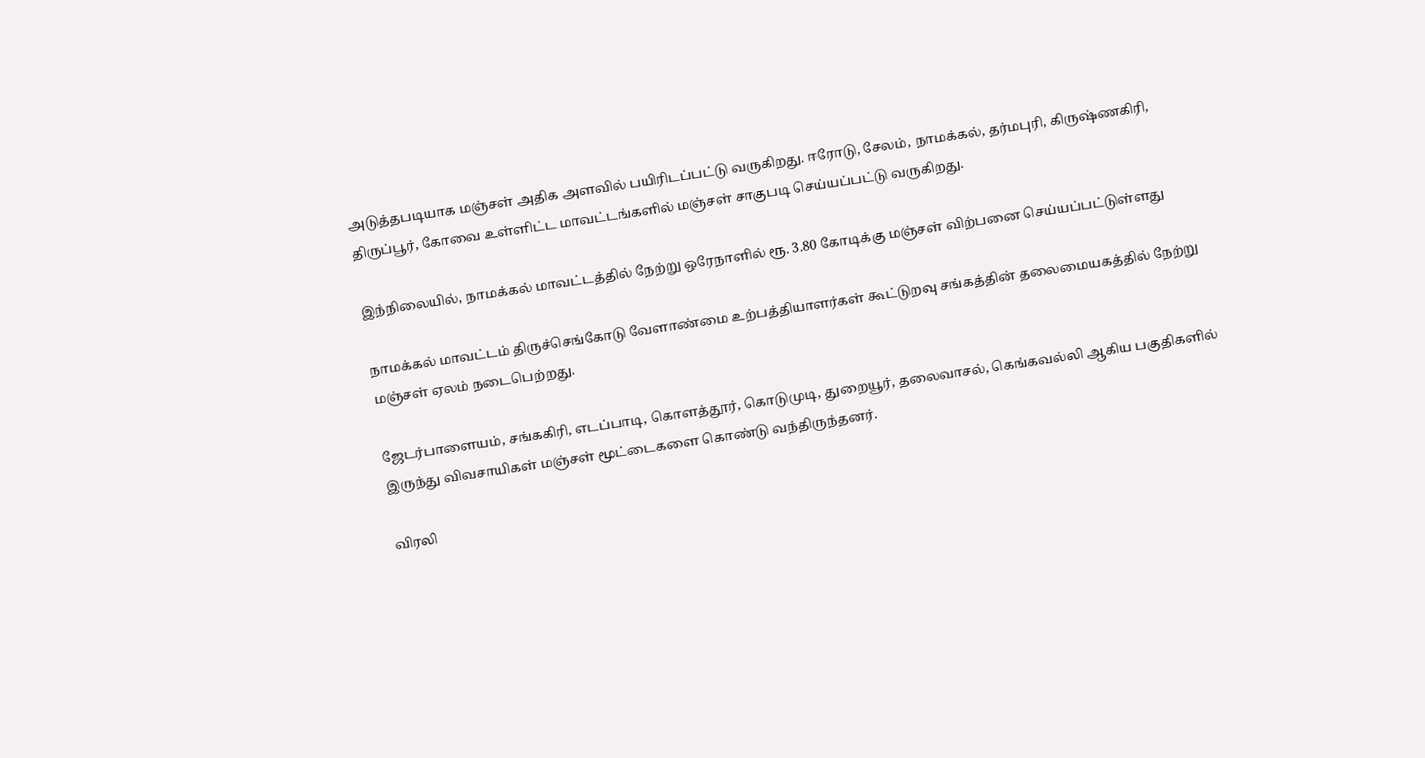அடுத்தபடியாக மஞ்சள் அதிக அளவில் பயிரிடப்பட்டு வருகிறது. ஈரோடு, சேலம், நாமக்கல், தர்மபுரி, கிருஷ்ணகிரி, திருப்பூர், கோவை உள்ளிட்ட மாவட்டங்களில் மஞ்சள் சாகுபடி செய்யப்பட்டு வருகிறது.

இந்நிலையில், நாமக்கல் மாவட்டத்தில் நேற்று ஒரேநாளில் ரூ. 3.80 கோடிக்கு மஞ்சள் விற்பனை செய்யப்பட்டுள்ளது

நாமக்கல் மாவட்டம் திருச்செங்கோடு வேளாண்மை உற்பத்தியாளர்கள் கூட்டுறவு சங்கத்தின் தலைமையகத்தில் நேற்று மஞ்சள் ஏலம் நடைபெற்றது.

ஜேடர்பாளையம், சங்ககிரி, எடப்பாடி, கொளத்தூர், கொடுமுடி, துறையூர், தலைவாசல், கெங்கவல்லி ஆகிய பகுதிகளில் இருந்து விவசாயிகள் மஞ்சள் மூட்டைகளை கொண்டு வந்திருந்தனர்.

விரலி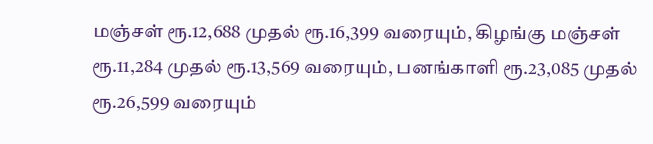மஞ்சள் ரூ.12,688 முதல் ரூ.16,399 வரையும், கிழங்கு மஞ்சள் ரூ.11,284 முதல் ரூ.13,569 வரையும், பனங்காளி ரூ.23,085 முதல் ரூ.26,599 வரையும்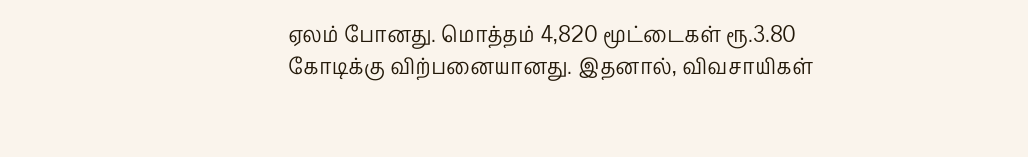ஏலம் போனது. மொத்தம் 4,820 மூட்டைகள் ரூ.3.80 கோடிக்கு விற்பனையானது. இதனால், விவசாயிகள்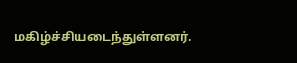மகிழ்ச்சியடைந்துள்ளனர்.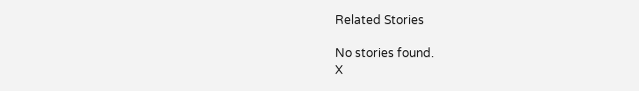Related Stories

No stories found.
X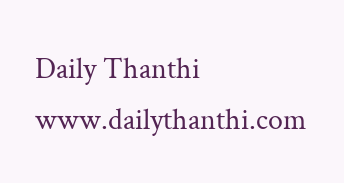Daily Thanthi
www.dailythanthi.com